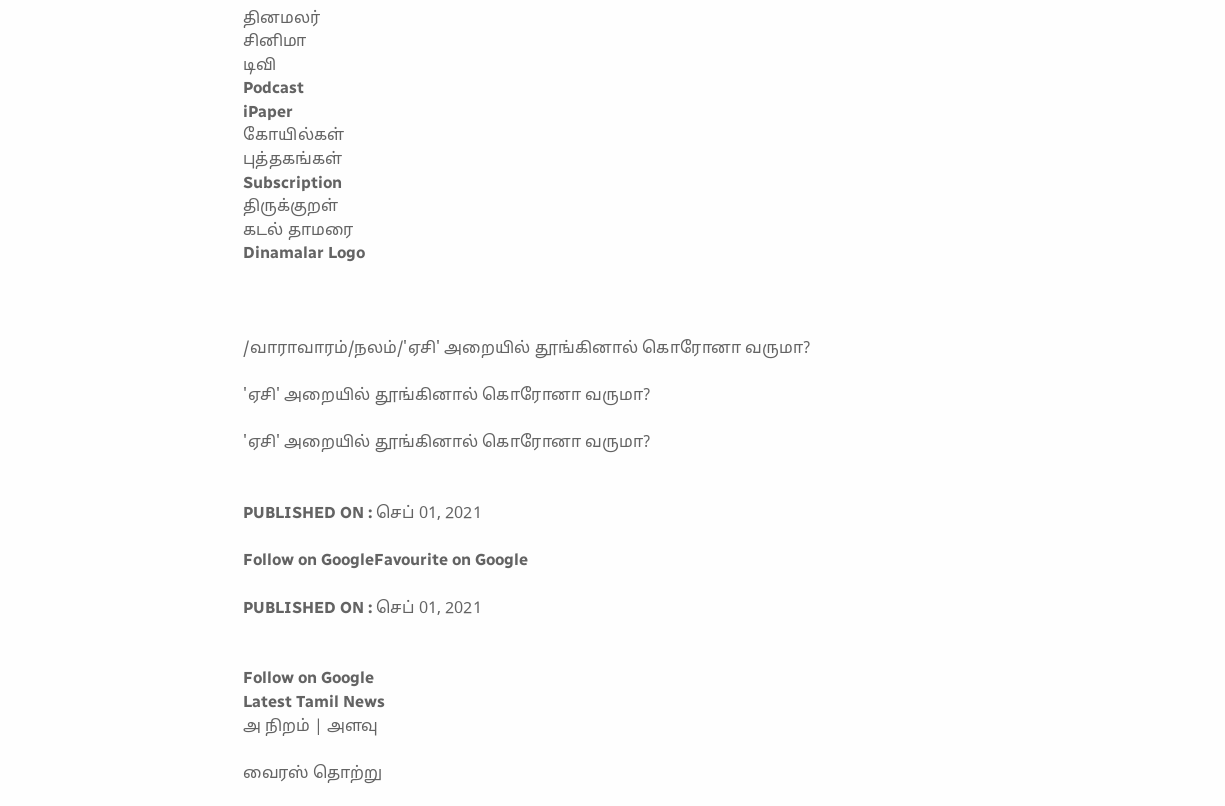தினமலர்
சினிமா
டிவி
Podcast
iPaper
கோயில்கள்
புத்தகங்கள்
Subscription
திருக்குறள்
கடல் தாமரை
Dinamalar Logo



/வாராவாரம்/நலம்/'ஏசி' அறையில் தூங்கினால் கொரோனா வருமா?

'ஏசி' அறையில் தூங்கினால் கொரோனா வருமா?

'ஏசி' அறையில் தூங்கினால் கொரோனா வருமா?


PUBLISHED ON : செப் 01, 2021

Follow on GoogleFavourite on Google

PUBLISHED ON : செப் 01, 2021


Follow on Google
Latest Tamil News
அ நிறம் | அளவு

வைரஸ் தொற்று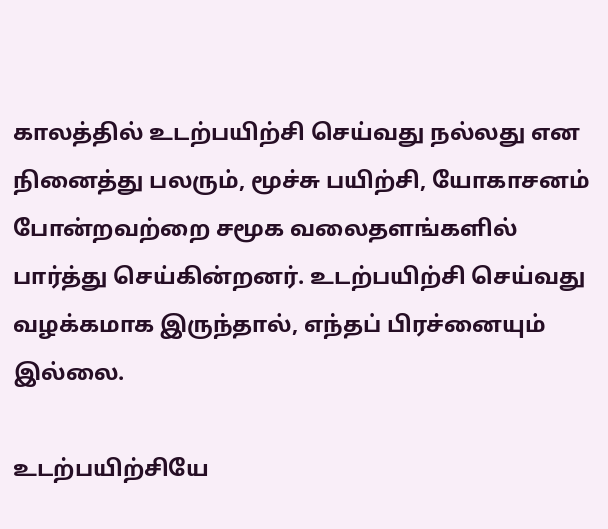காலத்தில் உடற்பயிற்சி செய்வது நல்லது என நினைத்து பலரும், மூச்சு பயிற்சி, யோகாசனம் போன்றவற்றை சமூக வலைதளங்களில் பார்த்து செய்கின்றனர். உடற்பயிற்சி செய்வது வழக்கமாக இருந்தால், எந்தப் பிரச்னையும் இல்லை.

உடற்பயிற்சியே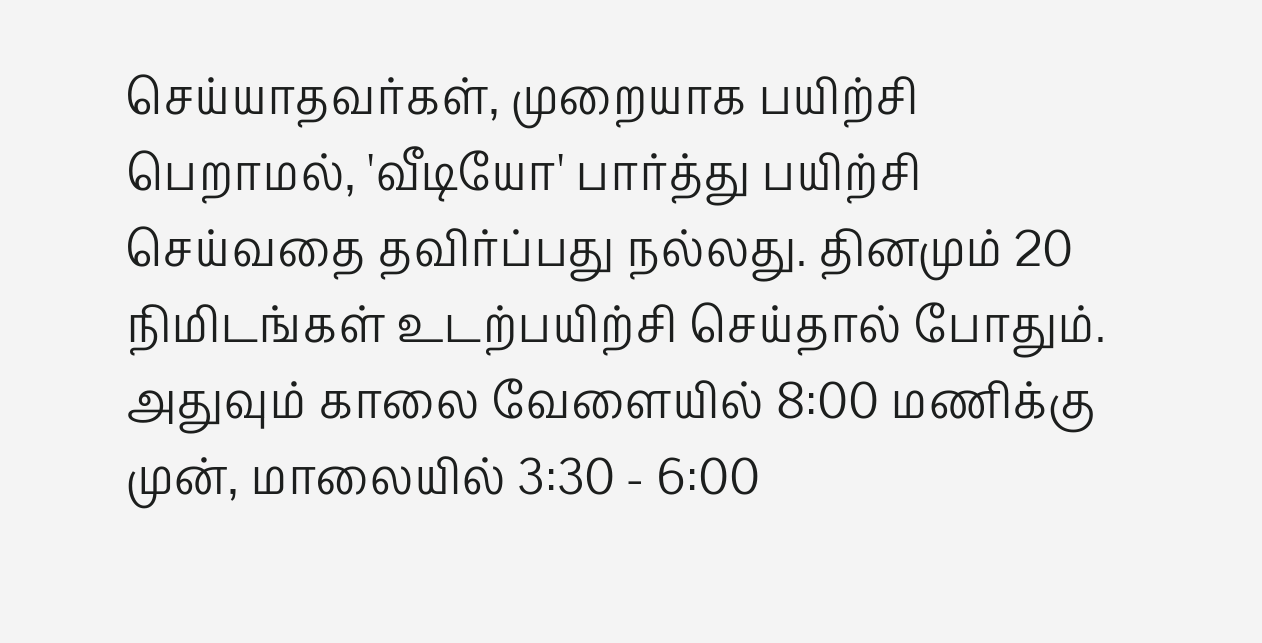செய்யாதவர்கள், முறையாக பயிற்சி பெறாமல், 'வீடியோ' பார்த்து பயிற்சி செய்வதை தவிர்ப்பது நல்லது. தினமும் 20 நிமிடங்கள் உடற்பயிற்சி செய்தால் போதும். அதுவும் காலை வேளையில் 8:00 மணிக்கு முன், மாலையில் 3:30 - 6:00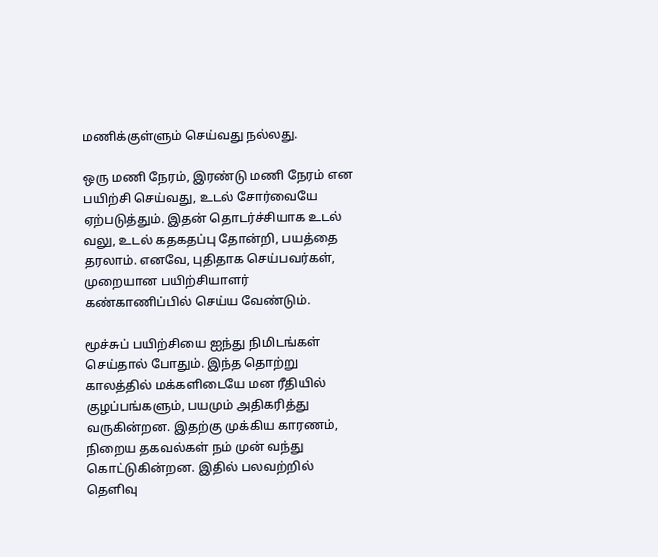மணிக்குள்ளும் செய்வது நல்லது.

ஒரு மணி நேரம், இரண்டு மணி நேரம் என பயிற்சி செய்வது, உடல் சோர்வையே ஏற்படுத்தும். இதன் தொடர்ச்சியாக உடல் வலு, உடல் கதகதப்பு தோன்றி, பயத்தை தரலாம். எனவே, புதிதாக செய்பவர்கள், முறையான பயிற்சியாளர் கண்காணிப்பில் செய்ய வேண்டும்.

மூச்சுப் பயிற்சியை ஐந்து நிமிடங்கள் செய்தால் போதும். இந்த தொற்று காலத்தில் மக்களிடையே மன ரீதியில் குழப்பங்களும், பயமும் அதிகரித்து வருகின்றன. இதற்கு முக்கிய காரணம், நிறைய தகவல்கள் நம் முன் வந்து கொட்டுகின்றன. இதில் பலவற்றில் தெளிவு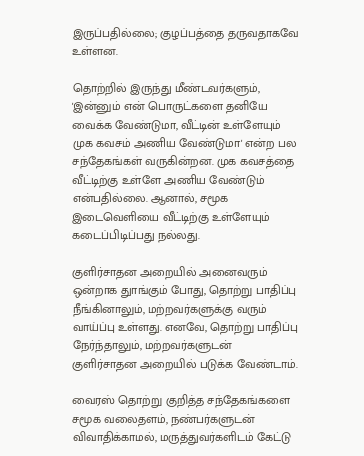இருப்பதில்லை; குழப்பத்தை தருவதாகவே உள்ளன.

தொற்றில் இருந்து மீண்டவர்களும், 'இன்னும் என் பொருட்களை தனியே வைக்க வேண்டுமா, வீட்டின் உள்ளேயும் முக கவசம் அணிய வேண்டுமா' என்ற பல சந்தேகங்கள் வருகின்றன. முக கவசத்தை வீட்டிற்கு உள்ளே அணிய வேண்டும் என்பதில்லை. ஆனால், சமூக இடைவெளியை வீட்டிற்கு உள்ளேயும் கடைப்பிடிப்பது நல்லது.

குளிர்சாதன அறையில் அனைவரும் ஒன்றாக துாங்கும் போது, தொற்று பாதிப்பு நீங்கினாலும், மற்றவர்களுக்கு வரும் வாய்ப்பு உள்ளது. எனவே, தொற்று பாதிப்பு நேர்ந்தாலும், மற்றவர்களுடன் குளிர்சாதன அறையில் படுக்க வேண்டாம்.

வைரஸ் தொற்று குறித்த சந்தேகங்களை சமூக வலைதளம், நண்பர்களுடன் விவாதிக்காமல், மருத்துவர்களிடம் கேட்டு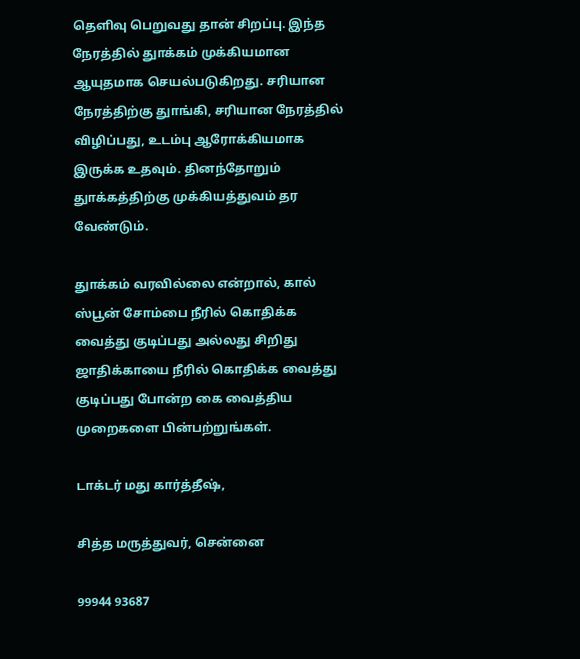தெளிவு பெறுவது தான் சிறப்பு. இந்த நேரத்தில் துாக்கம் முக்கியமான ஆயுதமாக செயல்படுகிறது. சரியான நேரத்திற்கு துாங்கி, சரியான நேரத்தில் விழிப்பது, உடம்பு ஆரோக்கியமாக இருக்க உதவும். தினந்தோறும் துாக்கத்திற்கு முக்கியத்துவம் தர வேண்டும்.

துாக்கம் வரவில்லை என்றால், கால் ஸ்பூன் சோம்பை நீரில் கொதிக்க வைத்து குடிப்பது அல்லது சிறிது ஜாதிக்காயை நீரில் கொதிக்க வைத்து குடிப்பது போன்ற கை வைத்திய முறைகளை பின்பற்றுங்கள்.

டாக்டர் மது கார்த்தீஷ்,

சித்த மருத்துவர், சென்னை

99944 93687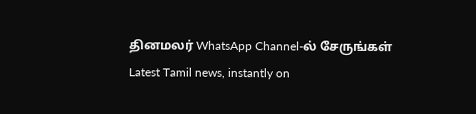தினமலர் WhatsApp Channel-ல் சேருங்கள்
Latest Tamil news, instantly on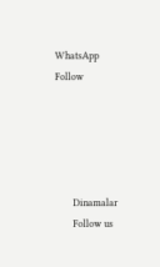WhatsApp
Follow





      Dinamalar
      Follow us